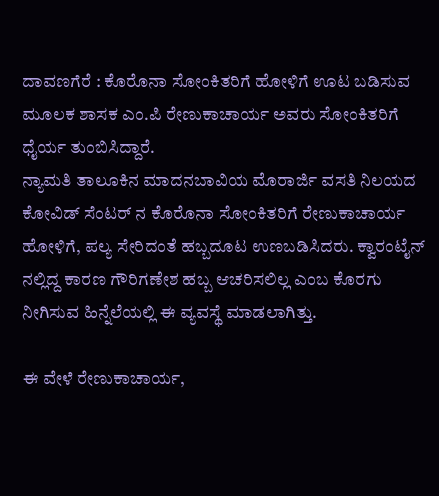ದಾವಣಗೆರೆ : ಕೊರೊನಾ ಸೋಂಕಿತರಿಗೆ ಹೋಳಿಗೆ ಊಟ ಬಡಿಸುವ ಮೂಲಕ ಶಾಸಕ ಎಂ.ಪಿ ರೇಣುಕಾಚಾರ್ಯ ಅವರು ಸೋಂಕಿತರಿಗೆ ಧೈರ್ಯ ತುಂಬಿಸಿದ್ದಾರೆ.
ನ್ಯಾಮತಿ ತಾಲೂಕಿನ ಮಾದನಬಾವಿಯ ಮೊರಾರ್ಜಿ ವಸತಿ ನಿಲಯದ ಕೋವಿಡ್ ಸೆಂಟರ್ ನ ಕೊರೊನಾ ಸೋಂಕಿತರಿಗೆ ರೇಣುಕಾಚಾರ್ಯ ಹೋಳಿಗೆ, ಪಲ್ಯ ಸೇರಿದಂತೆ ಹಬ್ಬದೂಟ ಉಣಬಡಿಸಿದರು. ಕ್ವಾರಂಟೈನ್ ನಲ್ಲಿದ್ದ ಕಾರಣ ಗೌರಿಗಣೇಶ ಹಬ್ಬ ಆಚರಿಸಲಿಲ್ಲ ಎಂಬ ಕೊರಗು ನೀಗಿಸುವ ಹಿನ್ನೆಲೆಯಲ್ಲಿ ಈ ವ್ಯವಸ್ಥೆ ಮಾಡಲಾಗಿತ್ತು.

ಈ ವೇಳೆ ರೇಣುಕಾಚಾರ್ಯ,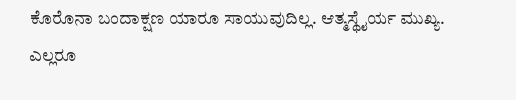ಕೊರೊನಾ ಬಂದಾಕ್ಷಣ ಯಾರೂ ಸಾಯುವುದಿಲ್ಲ. ಆತ್ಮಸ್ಥೈರ್ಯ ಮುಖ್ಯ. ಎಲ್ಲರೂ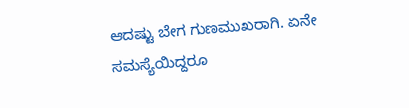ಆದಷ್ಟು ಬೇಗ ಗುಣಮುಖರಾಗಿ. ಏನೇ ಸಮಸ್ಯೆಯಿದ್ದರೂ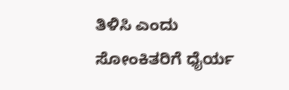ತಿಳಿಸಿ ಎಂದು ಸೋಂಕಿತರಿಗೆ ಧೈರ್ಯ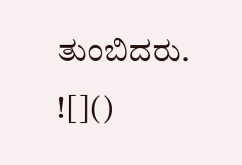ತುಂಬಿದರು.
![]()